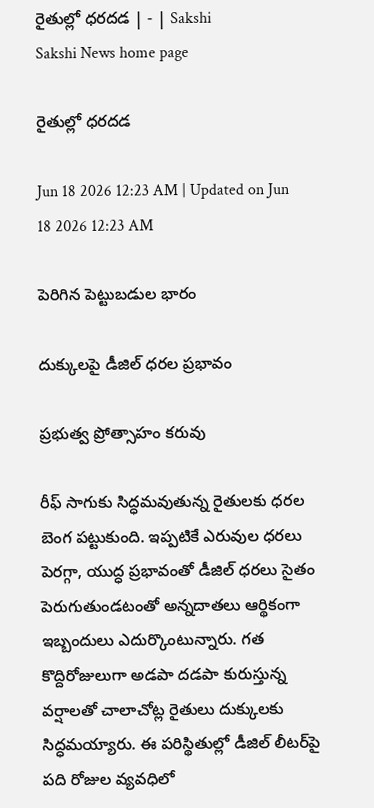రైతుల్లో ధరదడ | - | Sakshi
Sakshi News home page

రైతుల్లో ధరదడ

Jun 18 2026 12:23 AM | Updated on Jun 18 2026 12:23 AM

పెరిగిన పెట్టుబడుల భారం

దుక్కులపై డీజిల్‌ ధరల ప్రభావం

ప్రభుత్వ ప్రోత్సాహం కరువు

రీఫ్‌ సాగుకు సిద్ధమవుతున్న రైతులకు ధరల బెంగ పట్టుకుంది. ఇప్పటికే ఎరువుల ధరలు పెరగ్గా, యుద్ధ ప్రభావంతో డీజిల్‌ ధరలు సైతం పెరుగుతుండటంతో అన్నదాతలు ఆర్థికంగా ఇబ్బందులు ఎదుర్కొంటున్నారు. గత కొద్దిరోజులుగా అడపా దడపా కురుస్తున్న వర్షాలతో చాలాచోట్ల రైతులు దుక్కులకు సిద్ధమయ్యారు. ఈ పరిస్థితుల్లో డీజిల్‌ లీటర్‌పై పది రోజుల వ్యవధిలో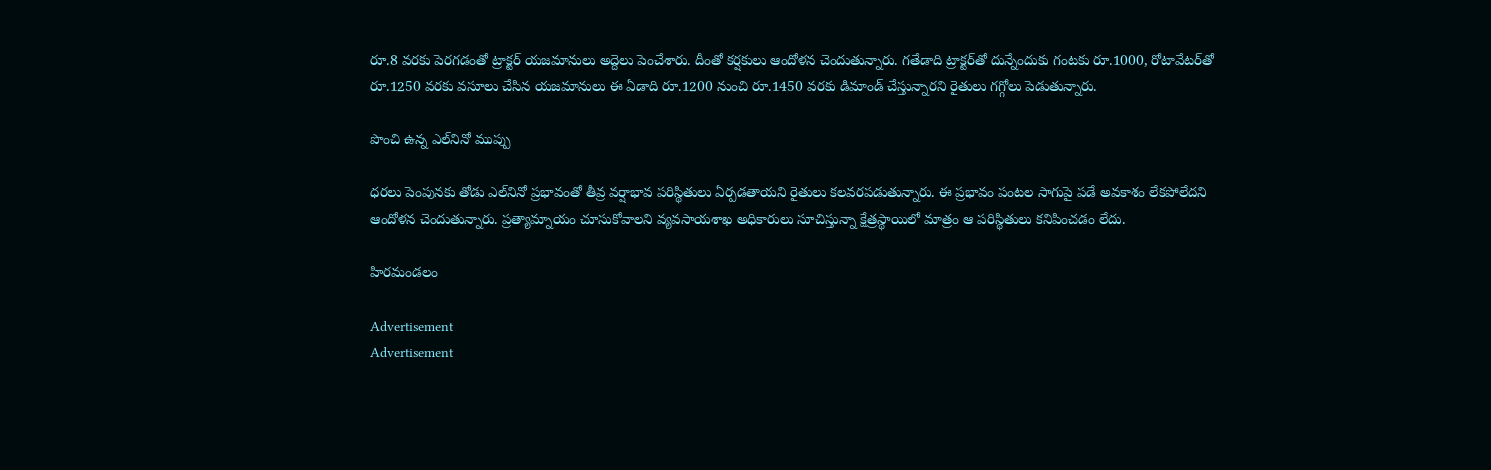రూ.8 వరకు పెరగడంతో ట్రాక్టర్‌ యజమానులు అద్దెలు పెంచేశారు. దీంతో కర్షకులు ఆందోళన చెందుతున్నారు. గతేడాది ట్రాక్టర్‌తో దున్నేందుకు గంటకు రూ.1000, రోటావేటర్‌తో రూ.1250 వరకు వసూలు చేసిన యజమానులు ఈ ఏడాది రూ.1200 నుంచి రూ.1450 వరకు డిమాండ్‌ చేస్తున్నారని రైతులు గగ్గోలు పెడుతున్నారు.

పొంచి ఉన్న ఎల్‌నినో ముప్పు

ధరలు పెంపునకు తోడు ఎల్‌నినో ప్రభావంతో తీవ్ర వర్షాభావ పరిస్థితులు ఏర్పడతాయని రైతులు కలవరపడుతున్నారు. ఈ ప్రభావం పంటల సాగుపై పడే అవకాశం లేకపోలేదని ఆందోళన చెందుతున్నారు. ప్రత్యామ్నాయం చూసుకోవాలని వ్యవసాయశాఖ అధికారులు సూచిస్తున్నా క్షేత్రస్థాయిలో మాత్రం ఆ పరిస్థితులు కనిపించడం లేదు.

హిరమండలం

Advertisement
Advertisement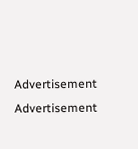Advertisement
Advertisement